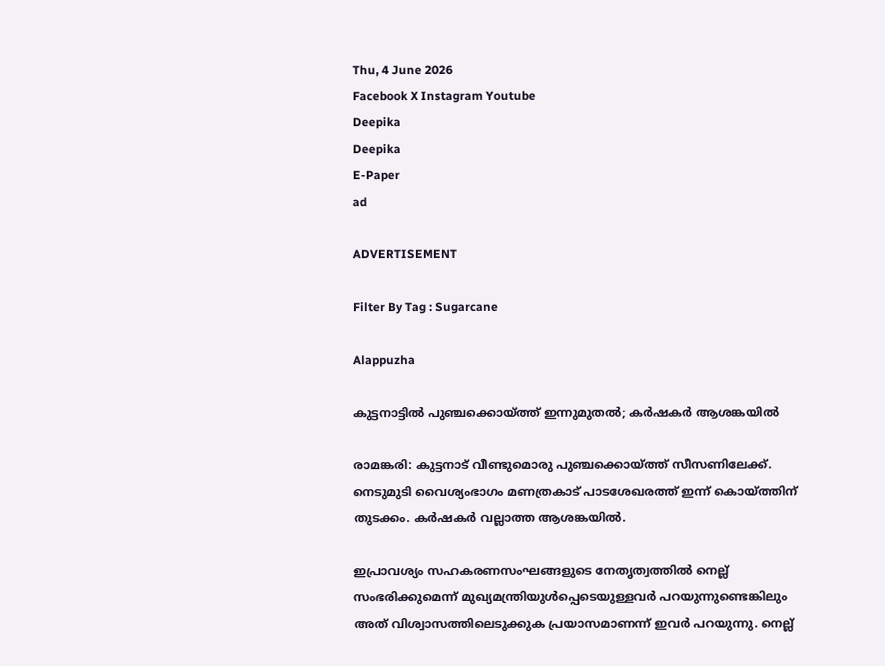Thu, 4 June 2026
Facebook X Instagram Youtube
Deepika
Deepika
E-Paper
ad

ADVERTISEMENT

Filter By Tag : Sugarcane

Alappuzha

കുട്ടനാട്ടിൽ പുഞ്ചക്കൊയ്ത്ത് ഇന്നുമുതൽ; കർഷകർ ആശങ്കയിൽ

രാമങ്കരി: കുട്ടനാട് വീണ്ടുമൊരു പുഞ്ചക്കൊയ്ത്ത് സീസണിലേക്ക്. നെടുമുടി വൈശ്യംഭാഗം മണത്രകാട് പാടശേഖരത്ത് ഇന്ന് കൊയ്ത്തിന് തുടക്കം. കർഷകർ വല്ലാത്ത ആശങ്കയിൽ.

ഇപ്രാവശ്യം സഹകരണസംഘങ്ങളുടെ നേതൃത്വത്തിൽ നെല്ല് സംഭരിക്കുമെന്ന് മുഖ്യമന്ത്രിയുൾപ്പെടെയുള്ളവർ പറയുന്നുണ്ടെങ്കിലും അത് വിശ്വാസത്തിലെടുക്കുക പ്രയാസമാണന്ന് ഇവർ പറയുന്നു. നെല്ല്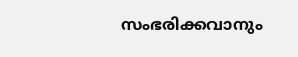സംഭരിക്കവാനും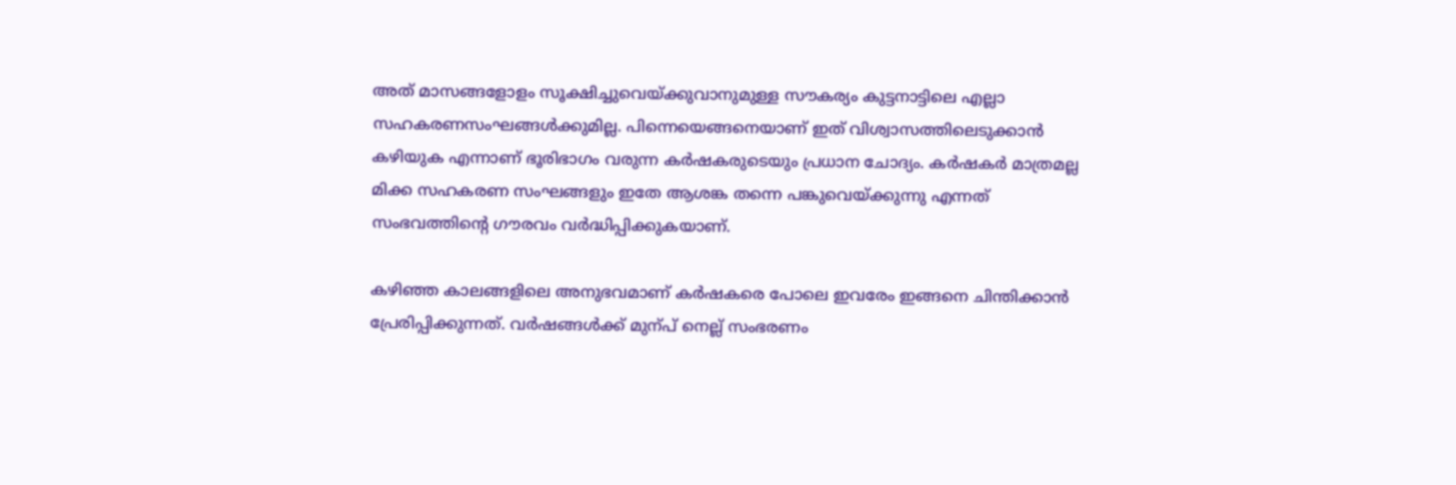അത് മാസങ്ങളോളം സൂക്ഷിച്ചുവെയ്ക്കുവാനുമുള്ള സൗകര്യം കുട്ടനാട്ടിലെ എല്ലാ സഹകരണസംഘങ്ങൾക്കുമില്ല. പിന്നെയെങ്ങനെയാണ് ഇത് വിശ്വാസത്തിലെടുക്കാൻ കഴിയുക എന്നാണ് ഭൂരിഭാഗം വരുന്ന കർഷകരുടെയും പ്രധാന ചോദ്യം. കർഷകർ മാത്രമല്ല മിക്ക സഹകരണ സംഘങ്ങളും ഇതേ ആശങ്ക തന്നെ പങ്കുവെയ്ക്കുന്നു എന്നത് സംഭവത്തിന്‍റെ ഗൗരവം വർദ്ധിപ്പിക്കുകയാണ്.

കഴിഞ്ഞ കാലങ്ങളിലെ അനുഭവമാണ് കർഷകരെ പോലെ ഇവരേം ഇങ്ങനെ ചിന്തിക്കാൻ പ്രേരിപ്പിക്കുന്നത്. വർഷങ്ങൾക്ക് മുന്പ് നെല്ല് സംഭരണം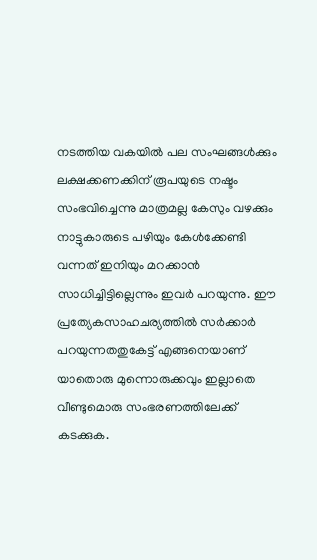നടത്തിയ വകയിൽ പല സംഘങ്ങൾക്കും ലക്ഷക്കണക്കിന് രൂപയുടെ നഷ്ടം സംഭവിച്ചെന്നു മാത്രമല്ല കേസും വഴക്കും നാട്ടുകാരുടെ പഴിയും കേൾക്കേണ്ടി വന്നത് ഇനിയും മറക്കാൻ സാധിച്ചിട്ടില്ലെന്നും ഇവർ പറയുന്നു. ഈ പ്രത്യേകസാഹചര്യത്തിൽ സർക്കാർ പറയുന്നതതുകേട്ട് എങ്ങനെയാണ് യാതൊരു മുന്നൊരുക്കവും ഇല്ലാതെ വീണ്ടുമൊരു സംഭരണത്തിലേക്ക് കടക്കുക.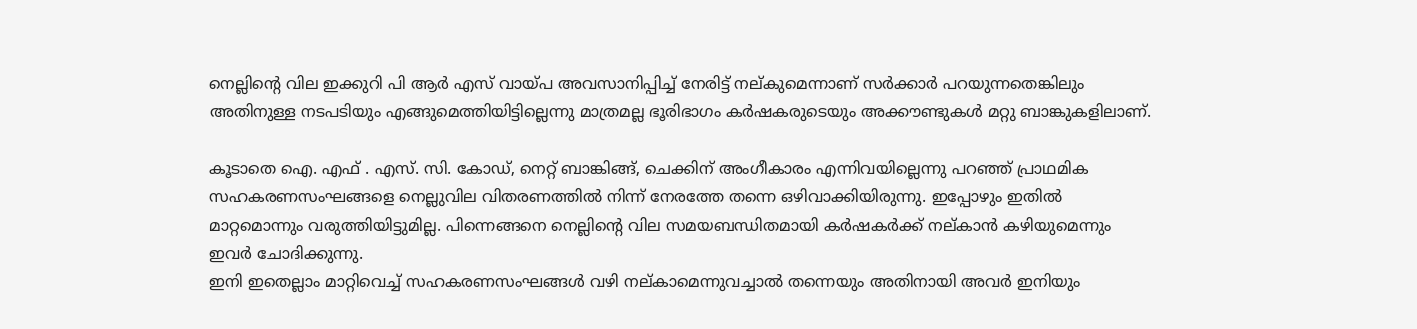നെല്ലിന്‍റെ വില ഇക്കുറി പി ആർ എസ് വായ്പ അവസാനിപ്പിച്ച് നേരിട്ട് നല്കുമെന്നാണ് സർക്കാർ പറയുന്നതെങ്കിലും അതിനുള്ള നടപടിയും എങ്ങുമെത്തിയിട്ടില്ലെന്നു മാത്രമല്ല ഭൂരിഭാഗം കർഷകരുടെയും അക്കൗണ്ടുകൾ മറ്റു ബാങ്കുകളിലാണ്.

കൂടാതെ ഐ. എഫ് . എസ്. സി. കോഡ്, നെറ്റ് ബാങ്കിങ്ങ്, ചെക്കിന് അംഗീകാരം എന്നിവയില്ലെന്നു പറഞ്ഞ് പ്രാഥമിക സഹകരണസംഘങ്ങളെ നെല്ലുവില വിതരണത്തിൽ നിന്ന് നേരത്തേ തന്നെ ഒഴിവാക്കിയിരുന്നു. ഇപ്പോഴും ഇതിൽ മാറ്റമൊന്നും വരുത്തിയിട്ടുമില്ല. പിന്നെങ്ങനെ നെല്ലിന്‍റെ വില സമയബന്ധിതമായി കർഷകർക്ക് നല്കാൻ കഴിയുമെന്നും ഇവർ ചോദിക്കുന്നു.
ഇനി ഇതെല്ലാം മാറ്റിവെച്ച് സഹകരണസംഘങ്ങൾ വഴി നല്കാമെന്നുവച്ചാൽ തന്നെയും അതിനായി അവർ ഇനിയും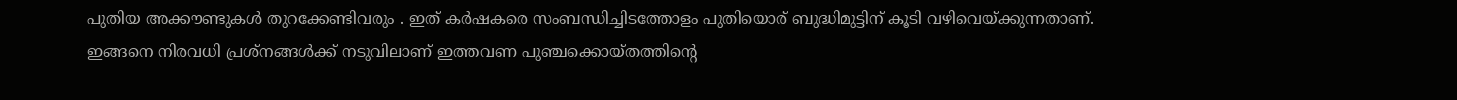പുതിയ അക്കൗണ്ടുകൾ തുറക്കേണ്ടിവരും . ഇത് കർഷകരെ സംബന്ധിച്ചിടത്തോളം പുതിയൊര് ബുദ്ധിമുട്ടിന് കൂടി വഴിവെയ്ക്കുന്നതാണ്.
ഇങ്ങനെ നിരവധി പ്രശ്നങ്ങൾക്ക് നടുവിലാണ് ഇത്തവണ പുഞ്ചക്കൊയ്തത്തിന്‍റെ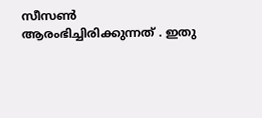സീസൺ ആരംഭിച്ചിരിക്കുന്നത് . ഇതു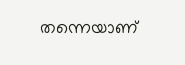തന്നെയാണ്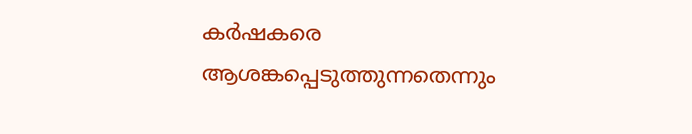കർഷകരെ ആശങ്കപ്പെടുത്തുന്നതെന്നും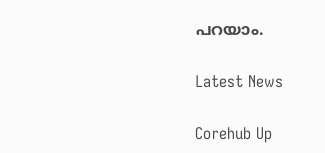പറയാം.

Latest News

Corehub Up